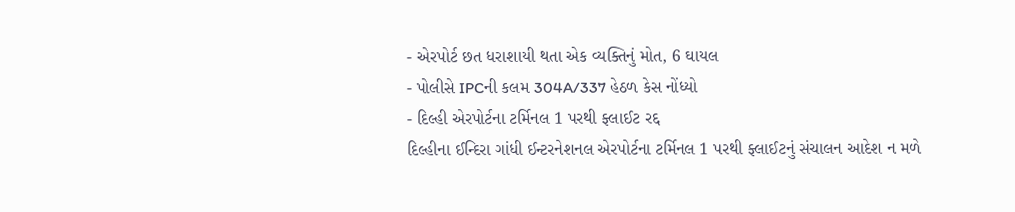- એરપોર્ટ છત ધરાશાયી થતા એક વ્યક્તિનું મોત, 6 ઘાયલ
- પોલીસે IPCની કલમ 304A/337 હેઠળ કેસ નોંધ્યો
- દિલ્હી એરપોર્ટના ટર્મિનલ 1 પરથી ફ્લાઈટ રદ્દ
દિલ્હીના ઈન્દિરા ગાંધી ઈન્ટરનેશનલ એરપોર્ટના ટર્મિનલ 1 પરથી ફ્લાઈટનું સંચાલન આદેશ ન મળે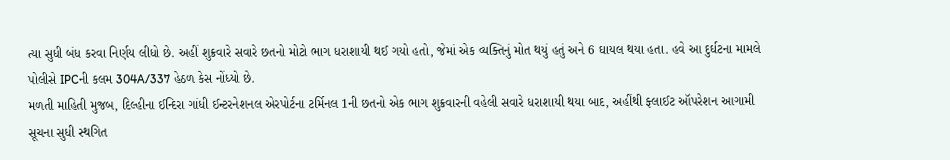ત્યા સુધી બંધ કરવા નિર્ણય લીધો છે. અહીં શુક્રવારે સવારે છતનો મોટો ભાગ ધરાશાયી થઈ ગયો હતો, જેમાં એક વ્યક્તિનું મોત થયું હતું અને 6 ઘાયલ થયા હતા. હવે આ દુર્ઘટના મામલે પોલીસે IPCની કલમ 304A/337 હેઠળ કેસ નોંધ્યો છે.
મળતી માહિતી મુજબ, દિલ્હીના ઈન્દિરા ગાંધી ઈન્ટરનેશનલ એરપોર્ટના ટર્મિનલ 1ની છતનો એક ભાગ શુક્રવારની વહેલી સવારે ધરાશાયી થયા બાદ, અહીંથી ફ્લાઈટ ઑપરેશન આગામી સૂચના સુધી સ્થગિત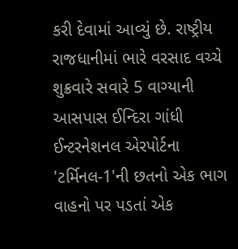કરી દેવામાં આવ્યું છે. રાષ્ટ્રીય રાજધાનીમાં ભારે વરસાદ વચ્ચે શુક્રવારે સવારે 5 વાગ્યાની આસપાસ ઈન્દિરા ગાંધી ઈન્ટરનેશનલ એરપોર્ટના 'ટર્મિનલ-1'ની છતનો એક ભાગ વાહનો પર પડતાં એક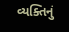વ્યક્તિનું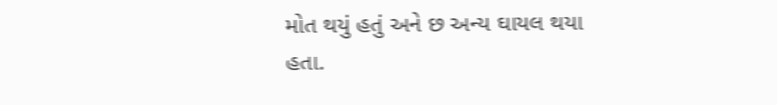મોત થયું હતું અને છ અન્ય ઘાયલ થયા હતા.